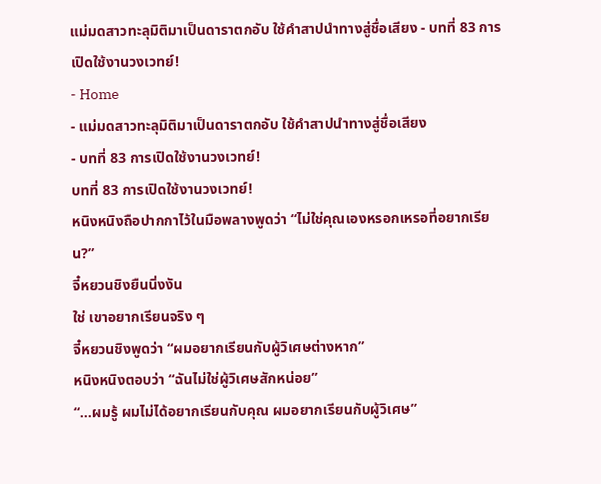แม่มดสาวทะลุมิติมาเป็นดาราตกอับ ใช้คำสาปนำทางสู่ชื่อเสียง - บทที่ 83 การเปิดใช้งานวงเวทย์!
- Home
- แม่มดสาวทะลุมิติมาเป็นดาราตกอับ ใช้คำสาปนำทางสู่ชื่อเสียง
- บทที่ 83 การเปิดใช้งานวงเวทย์!
บทที่ 83 การเปิดใช้งานวงเวทย์!
หนิงหนิงถือปากกาไว้ในมือพลางพูดว่า “ไม่ใช่คุณเองหรอกเหรอที่อยากเรียน?”
จี๋หยวนชิงยืนนิ่งงัน
ใช่ เขาอยากเรียนจริง ๆ
จี๋หยวนชิงพูดว่า “ผมอยากเรียนกับผู้วิเศษต่างหาก”
หนิงหนิงตอบว่า “ฉันไม่ใช่ผู้วิเศษสักหน่อย”
“…ผมรู้ ผมไม่ได้อยากเรียนกับคุณ ผมอยากเรียนกับผู้วิเศษ”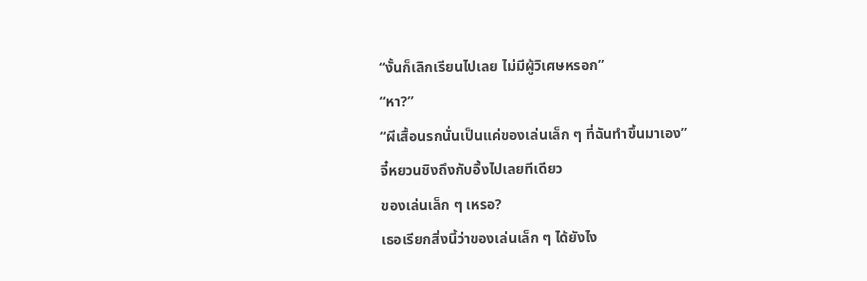“งั้นก็เลิกเรียนไปเลย ไม่มีผู้วิเศษหรอก”
“หา?”
“ผีเสื้อนรกนั่นเป็นแค่ของเล่นเล็ก ๆ ที่ฉันทำขึ้นมาเอง”
จี๋หยวนชิงถึงกับอึ้งไปเลยทีเดียว
ของเล่นเล็ก ๆ เหรอ?
เธอเรียกสิ่งนี้ว่าของเล่นเล็ก ๆ ได้ยังไง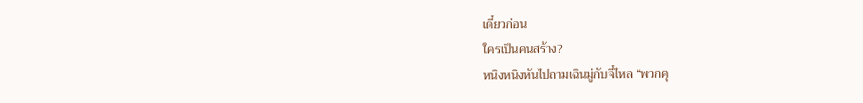เดี๋ยวก่อน
ใครเป็นคนสร้าง?
หนิงหนิงหันไปถามเฉินมู่กับจี๋ไหล “พวกคุ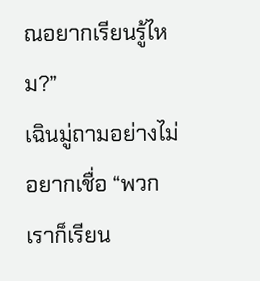ณอยากเรียนรู้ไหม?”
เฉินมู่ถามอย่างไม่อยากเชื่อ “พวกเราก็เรียน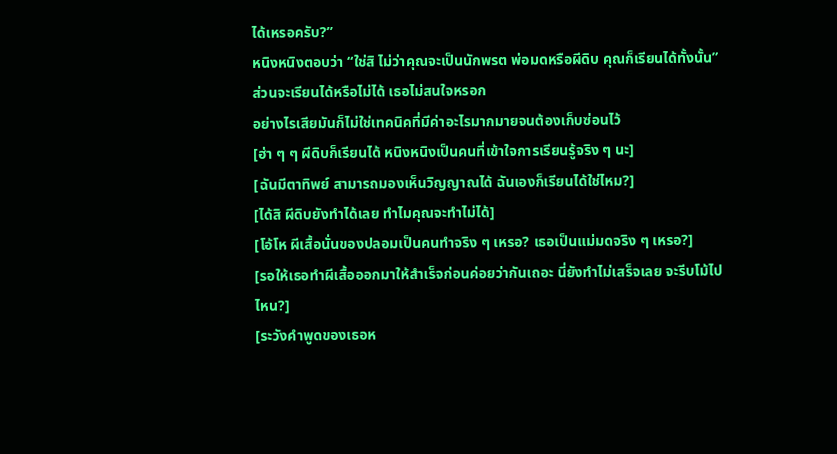ได้เหรอครับ?”
หนิงหนิงตอบว่า “ใช่สิ ไม่ว่าคุณจะเป็นนักพรต พ่อมดหรือผีดิบ คุณก็เรียนได้ทั้งนั้น”
ส่วนจะเรียนได้หรือไม่ได้ เธอไม่สนใจหรอก
อย่างไรเสียมันก็ไม่ใช่เทคนิคที่มีค่าอะไรมากมายจนต้องเก็บซ่อนไว้
[ฮ่า ๆ ๆ ผีดิบก็เรียนได้ หนิงหนิงเป็นคนที่เข้าใจการเรียนรู้จริง ๆ นะ]
[ฉันมีตาทิพย์ สามารถมองเห็นวิญญาณได้ ฉันเองก็เรียนได้ใช่ไหม?]
[ได้สิ ผีดิบยังทำได้เลย ทำไมคุณจะทำไม่ได้]
[โอ้โห ผีเสื้อนั่นของปลอมเป็นคนทำจริง ๆ เหรอ? เธอเป็นแม่มดจริง ๆ เหรอ?]
[รอให้เธอทำผีเสื้อออกมาให้สำเร็จก่อนค่อยว่ากันเถอะ นี่ยังทำไม่เสร็จเลย จะรีบโม้ไปไหน?]
[ระวังคำพูดของเธอห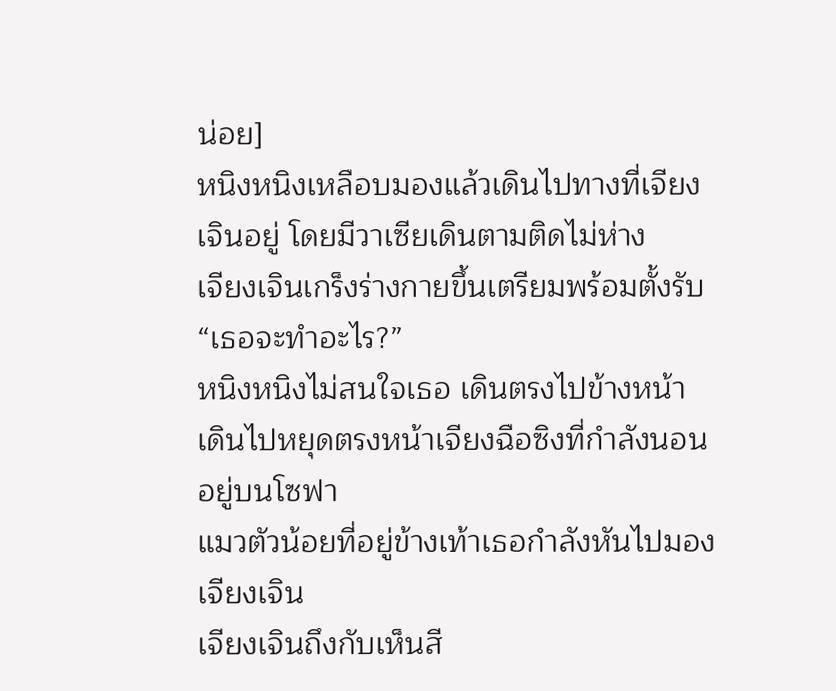น่อย]
หนิงหนิงเหลือบมองแล้วเดินไปทางที่เจียงเจินอยู่ โดยมีวาเซียเดินตามติดไม่ห่าง
เจียงเจินเกร็งร่างกายขึ้นเตรียมพร้อมตั้งรับ “เธอจะทำอะไร?”
หนิงหนิงไม่สนใจเธอ เดินตรงไปข้างหน้า
เดินไปหยุดตรงหน้าเจียงฉือซิงที่กำลังนอนอยู่บนโซฟา
แมวตัวน้อยที่อยู่ข้างเท้าเธอกำลังหันไปมองเจียงเจิน
เจียงเจินถึงกับเห็นสี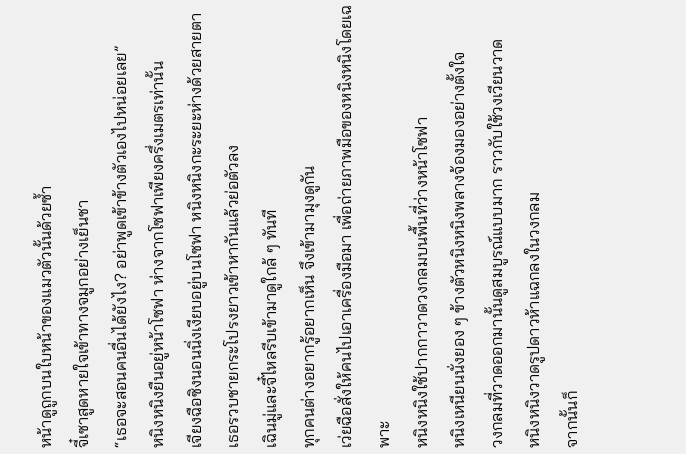หน้าดูถูกบนใบหน้าของแมวตัวนั้นด้วยซ้ำ
จี๋เซาสูดหายใจเข้าทางจมูกอย่างเย็นชา
“เธอจะสอนคนอื่นได้ยังไง? อย่าพูดเข้าข้างตัวเองไปหน่อยเลย”
หนิงหนิงยืนอยู่หน้าโซฟา ห่างจากโซฟาเพียงครึ่งเมตรเท่านั้น
เจียงฉือซิงนอนนิ่งเงียบอยู่บนโซฟา หนิงหนิงกะระยะห่างด้วยสายตา
เธอรวบชายกระโปรงยาวเข้าหากันแล้วย่อตัวลง
เฉินมู่และจี๋ไหลรีบเข้ามาดูใกล้ ๆ ทันที
ทุกคนต่างอยากรู้อยากเห็น จึงเข้ามามุงดูกัน
เว่ยฉือสั่งให้คนไปเอาเครื่องมือมา เพื่อถ่ายภาพมือของหนิงหนิงโดยเฉพาะ
หนิงหนิงใช้ปากกาวาดวงกลมบนพื้นที่ว่างหน้าโซฟา
หนิงเหนียนนั่งยอง ๆ ข้างตัวหนิงหนิงพลางจ้องมองอย่างตั้งใจ
วงกลมที่วาดออกมานั้นดูสมบูรณ์แบบมาก ราวกับใช้วงเวียนวาด
หนิงหนิงวาดรูปดาวห้าแฉกลงในวงกลม
จากนั้นก็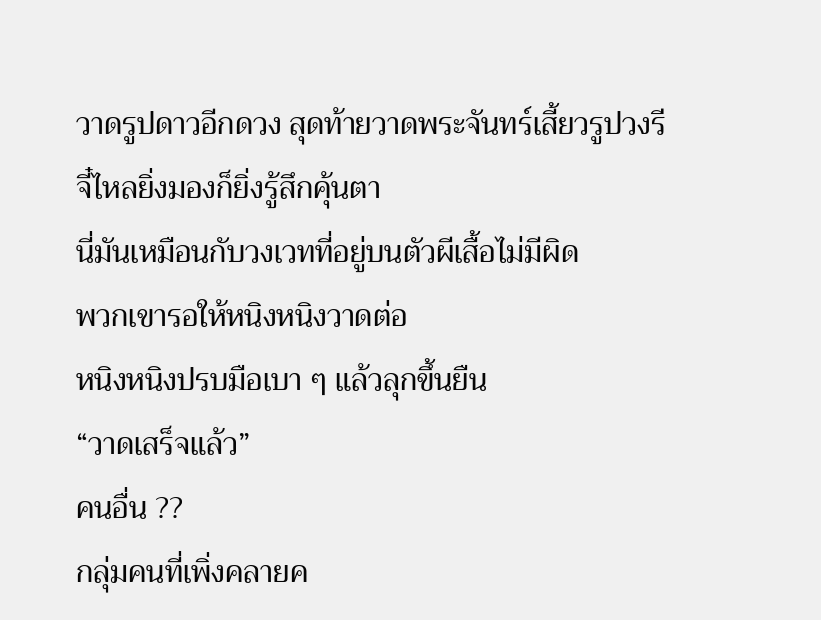วาดรูปดาวอีกดวง สุดท้ายวาดพระจันทร์เสี้ยวรูปวงรี
จี๋ไหลยิ่งมองก็ยิ่งรู้สึกคุ้นตา
นี่มันเหมือนกับวงเวทที่อยู่บนตัวผีเสื้อไม่มีผิด
พวกเขารอให้หนิงหนิงวาดต่อ
หนิงหนิงปรบมือเบา ๆ แล้วลุกขึ้นยืน
“วาดเสร็จแล้ว”
คนอื่น ??
กลุ่มคนที่เพิ่งคลายค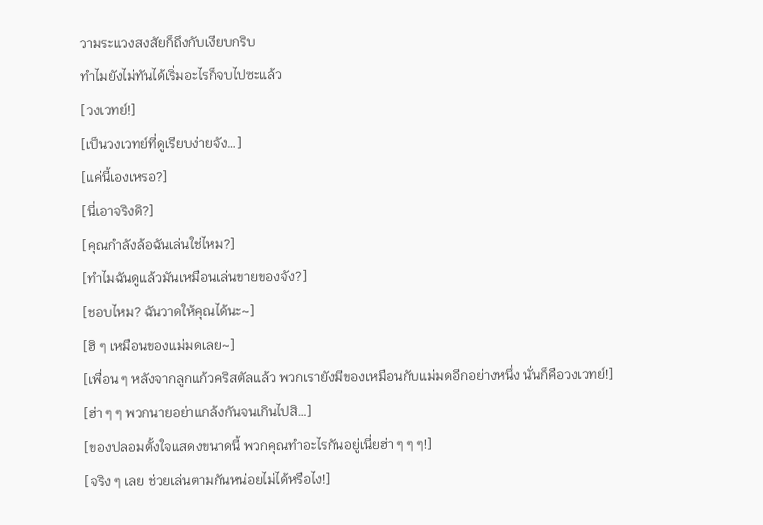วามระแวงสงสัยก็ถึงกับเงียบกริบ
ทำไมยังไม่ทันได้เริ่มอะไรก็จบไปซะแล้ว
[วงเวทย์!]
[เป็นวงเวทย์ที่ดูเรียบง่ายจัง…]
[แค่นี้เองเหรอ?]
[นี่เอาจริงดิ?]
[คุณกำลังล้อฉันเล่นใช่ไหม?]
[ทำไมฉันดูแล้วมันเหมือนเล่นขายของจัง?]
[ชอบไหม? ฉันวาดให้คุณได้นะ~]
[ฮิ ๆ เหมือนของแม่มดเลย~]
[เพื่อน ๆ หลังจากลูกแก้วคริสตัลแล้ว พวกเรายังมีของเหมือนกับแม่มดอีกอย่างหนึ่ง นั่นก็คือวงเวทย์!]
[ฮ่า ๆ ๆ พวกนายอย่าแกล้งกันจนเกินไปสิ…]
[ของปลอมตั้งใจแสดงขนาดนี้ พวกคุณทำอะไรกันอยู่เนี่ยฮ่า ๆ ๆ ๆ!]
[จริง ๆ เลย ช่วยเล่นตามกันหน่อยไม่ได้หรือไง!]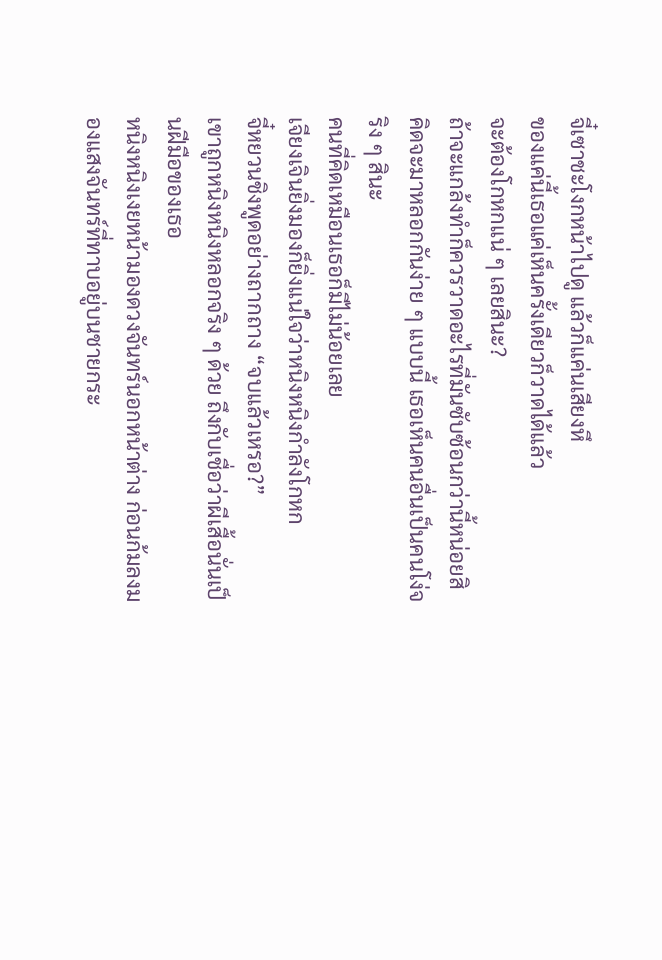จี๋เซาชะโงกหน้าไปดู แล้วก็แค่นเสียงหึ
ของแค่นี้เธอแค่เห็นครั้งเดียวก็วาดได้แล้ว
จะต้องโกหกแน่ ๆ เลยสินะ?
ถ้าจะแกล้งทำก็ควรวาดอะไรที่มันซับซ้อนกว่านี้หน่อยสิ
คิดจะมาหลอกกันง่าย ๆ แบบนี้ เธอเห็นคนอื่นเป็นคนโง่จริง ๆ สินะ
คนที่คิดเหมือนเธอก็มีไม่น้อยเลย
เจียงเจินยิ่งมองก็ยิ่งแน่ใจว่าหนิงหนิงกำลังโกหก
จี๋หยวนชิงพูดอย่างถากถาง “จบแล้วเหรอ?”
เขาถูกหนิงหนิงหลอกจริง ๆ ด้วย ถึงกับเชื่อว่าผีเสื้อนั่นเป็นฝีมือของเธอ
หนิงหนิงเงยหน้ามองดวงจันทร์นอกหน้าต่าง ก่อนก้มลงมองแสงจันทร์ที่ทาบอยู่บนชายกระ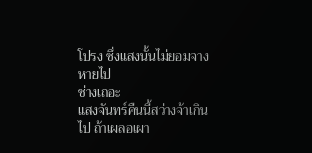โปรง ซึ่งแสงนั้นไม่ยอมจางหายไป
ช่างเถอะ
แสงจันทร์คืนนี้สว่างจ้าเกินไป ถ้าเผลอเผา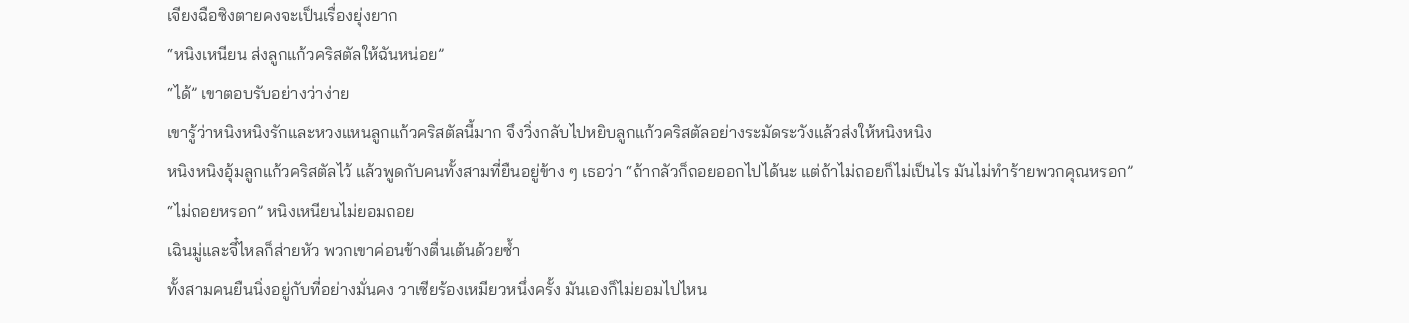เจียงฉือซิงตายคงจะเป็นเรื่องยุ่งยาก
“หนิงเหนียน ส่งลูกแก้วคริสตัลให้ฉันหน่อย”
“ได้” เขาตอบรับอย่างว่าง่าย
เขารู้ว่าหนิงหนิงรักและหวงแหนลูกแก้วคริสตัลนี้มาก จึงวิ่งกลับไปหยิบลูกแก้วคริสตัลอย่างระมัดระวังแล้วส่งให้หนิงหนิง
หนิงหนิงอุ้มลูกแก้วคริสตัลไว้ แล้วพูดกับคนทั้งสามที่ยืนอยู่ข้าง ๆ เธอว่า “ถ้ากลัวก็ถอยออกไปได้นะ แต่ถ้าไม่ถอยก็ไม่เป็นไร มันไม่ทำร้ายพวกคุณหรอก”
“ไม่ถอยหรอก” หนิงเหนียนไม่ยอมถอย
เฉินมู่และจี๋ไหลก็ส่ายหัว พวกเขาค่อนข้างตื่นเต้นด้วยซ้ำ
ทั้งสามคนยืนนิ่งอยู่กับที่อย่างมั่นคง วาเซียร้องเหมียวหนึ่งครั้ง มันเองก็ไม่ยอมไปไหน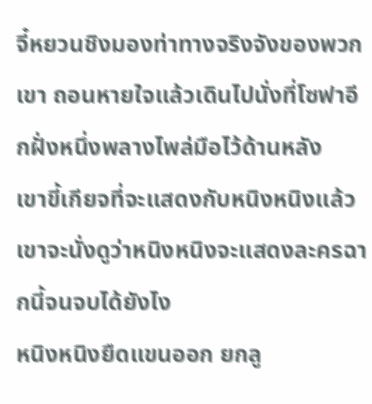จี๋หยวนชิงมองท่าทางจริงจังของพวกเขา ถอนหายใจแล้วเดินไปนั่งที่โซฟาอีกฝั่งหนึ่งพลางไพล่มือไว้ด้านหลัง
เขาขี้เกียจที่จะแสดงกับหนิงหนิงแล้ว เขาจะนั่งดูว่าหนิงหนิงจะแสดงละครฉากนี้จนจบได้ยังไง
หนิงหนิงยืดแขนออก ยกลู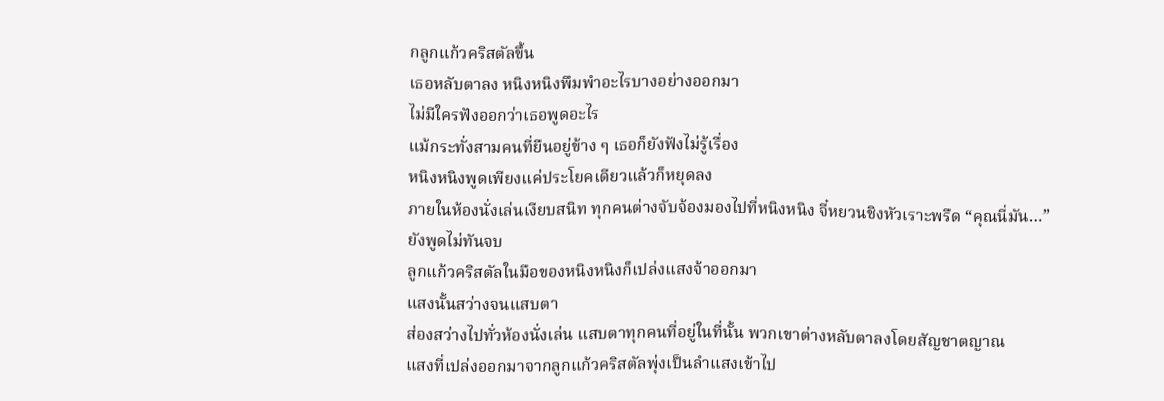กลูกแก้วคริสตัลขึ้น
เธอหลับตาลง หนิงหนิงพึมพำอะไรบางอย่างออกมา
ไม่มีใครฟังออกว่าเธอพูดอะไร
แม้กระทั่งสามคนที่ยืนอยู่ข้าง ๆ เธอก็ยังฟังไม่รู้เรื่อง
หนิงหนิงพูดเพียงแค่ประโยคเดียวแล้วก็หยุดลง
ภายในห้องนั่งเล่นเงียบสนิท ทุกคนต่างจับจ้องมองไปที่หนิงหนิง จี๋หยวนชิงหัวเราะพรืด “คุณนี่มัน…”
ยังพูดไม่ทันจบ
ลูกแก้วคริสตัลในมือของหนิงหนิงก็เปล่งแสงจ้าออกมา
แสงนั้นสว่างจนแสบตา
ส่องสว่างไปทั่วห้องนั่งเล่น แสบตาทุกคนที่อยู่ในที่นั้น พวกเขาต่างหลับตาลงโดยสัญชาตญาณ
แสงที่เปล่งออกมาจากลูกแก้วคริสตัลพุ่งเป็นลำแสงเข้าไป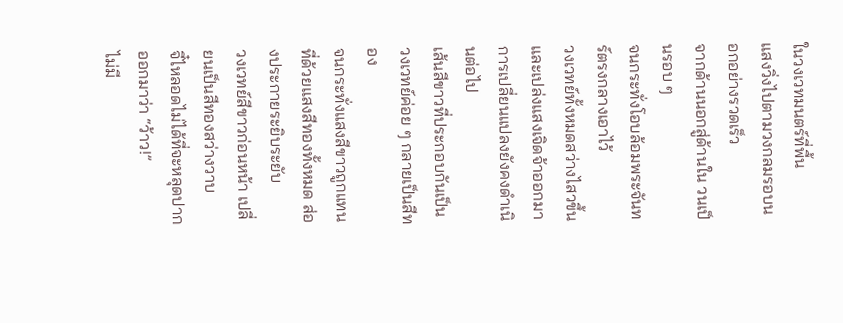ในวงเวทมนตร์ที่พื้น
แสงวิ่งไปตามวงกลมรอบนอกอย่างรวดเร็ว
จากด้านนอกสู่ด้านใน วนเป็นรอบ ๆ
จนกระทั่งโอบล้อมพระจันทร์ตรงกลางเอาไว้
วงเวทย์ทั้งหมดสว่างไสวขึ้นและเปล่งแสงเจิดจ้าออกมา
การเปลี่ยนแปลงยังคงดำเนินต่อไป
เส้นสีขาวที่ประกอบกันเป็นวงเวทย์ค่อย ๆ กลายเป็นสีทอง
จนกระทั่งแสงสีขาวถูกแทนที่ด้วยแสงสีทองทั้งหมด ส่องประกายระยิบระยับ
วงเวทย์สีขาวก่อนหน้า เปลี่ยนเป็นสีทองสว่างวาบ
จี๋ไหลอดไม่ได้ที่จะหลุดปากออกมาว่า “ว้าว!”
ไม่มี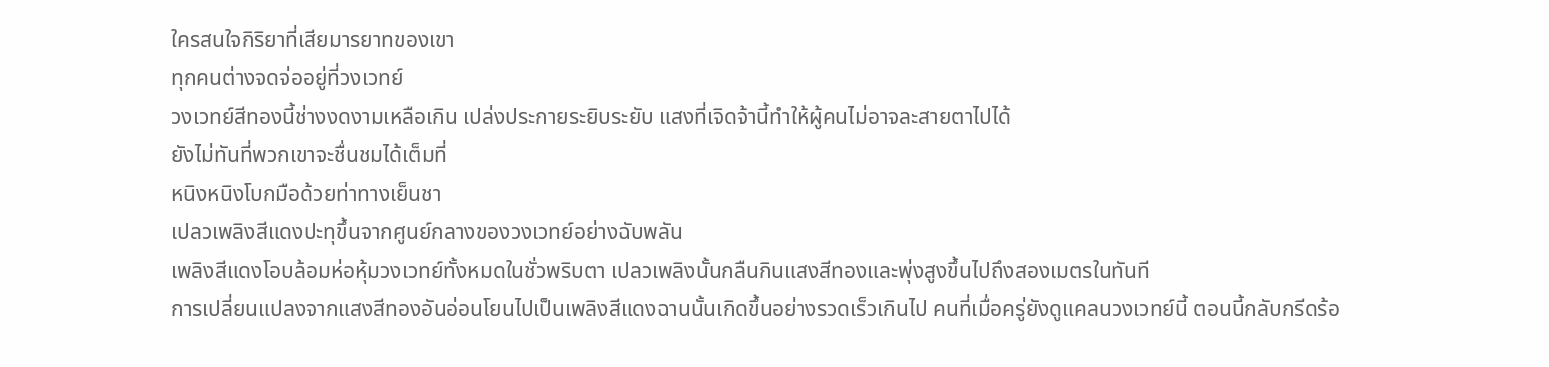ใครสนใจกิริยาที่เสียมารยาทของเขา
ทุกคนต่างจดจ่ออยู่ที่วงเวทย์
วงเวทย์สีทองนี้ช่างงดงามเหลือเกิน เปล่งประกายระยิบระยับ แสงที่เจิดจ้านี้ทำให้ผู้คนไม่อาจละสายตาไปได้
ยังไม่ทันที่พวกเขาจะชื่นชมได้เต็มที่
หนิงหนิงโบกมือด้วยท่าทางเย็นชา
เปลวเพลิงสีแดงปะทุขึ้นจากศูนย์กลางของวงเวทย์อย่างฉับพลัน
เพลิงสีแดงโอบล้อมห่อหุ้มวงเวทย์ทั้งหมดในชั่วพริบตา เปลวเพลิงนั้นกลืนกินแสงสีทองและพุ่งสูงขึ้นไปถึงสองเมตรในทันที
การเปลี่ยนแปลงจากแสงสีทองอันอ่อนโยนไปเป็นเพลิงสีแดงฉานนั้นเกิดขึ้นอย่างรวดเร็วเกินไป คนที่เมื่อครู่ยังดูแคลนวงเวทย์นี้ ตอนนี้กลับกรีดร้อ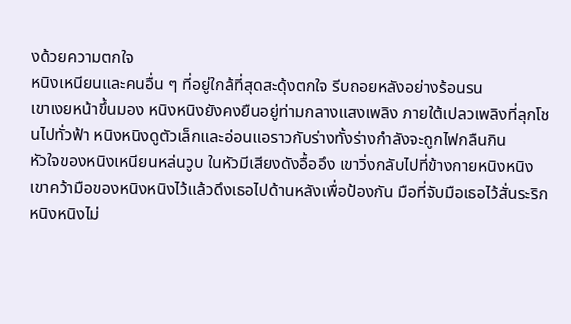งด้วยความตกใจ
หนิงเหนียนและคนอื่น ๆ ที่อยู่ใกล้ที่สุดสะดุ้งตกใจ รีบถอยหลังอย่างร้อนรน
เขาเงยหน้าขึ้นมอง หนิงหนิงยังคงยืนอยู่ท่ามกลางแสงเพลิง ภายใต้เปลวเพลิงที่ลุกโชนไปทั่วฟ้า หนิงหนิงดูตัวเล็กและอ่อนแอราวกับร่างทั้งร่างกำลังจะถูกไฟกลืนกิน
หัวใจของหนิงเหนียนหล่นวูบ ในหัวมีเสียงดังอื้ออึง เขาวิ่งกลับไปที่ข้างกายหนิงหนิง
เขาคว้ามือของหนิงหนิงไว้แล้วดึงเธอไปด้านหลังเพื่อป้องกัน มือที่จับมือเธอไว้สั่นระริก หนิงหนิงไม่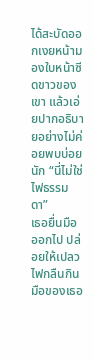ได้สะบัดออกเงยหน้ามองใบหน้าซีดขาวของเขา แล้วเอ่ยปากอธิบายอย่างไม่ค่อยพบบ่อยนัก “นี่ไม่ใช่ไฟธรรมดา”
เธอยื่นมือออกไป ปล่อยให้เปลวไฟกลืนกินมือของเธอ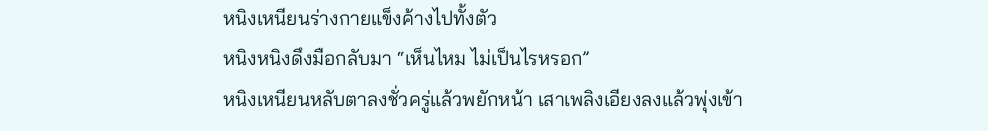หนิงเหนียนร่างกายแข็งค้างไปทั้งตัว
หนิงหนิงดึงมือกลับมา “เห็นไหม ไม่เป็นไรหรอก”
หนิงเหนียนหลับตาลงชั่วครู่แล้วพยักหน้า เสาเพลิงเอียงลงแล้วพุ่งเข้า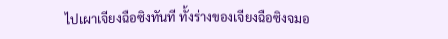ไปเผาเจียงฉือซิงทันที ทั้งร่างของเจียงฉือซิงจมอ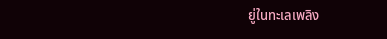ยู่ในทะเลเพลิง